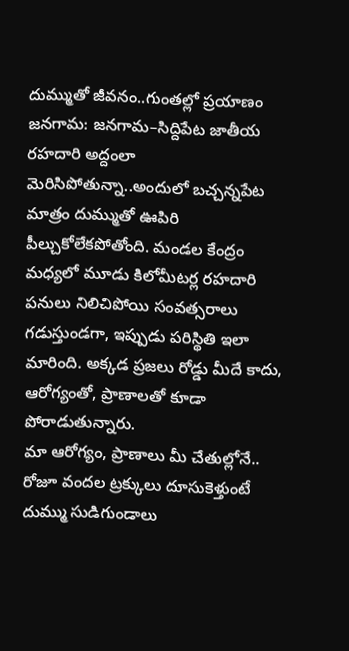దుమ్ముతో జీవనం..గుంతల్లో ప్రయాణం
జనగామ: జనగామ–సిద్దిపేట జాతీయ రహదారి అద్దంలా మెరిసిపోతున్నా..అందులో బచ్చన్నపేట మాత్రం దుమ్ముతో ఊపిరి పీల్చుకోలేకపోతోంది. మండల కేంద్రం మధ్యలో మూడు కిలోమీటర్ల రహదారి పనులు నిలిచిపోయి సంవత్సరాలు గడుస్తుండగా, ఇప్పుడు పరిస్థితి ఇలా మారింది. అక్కడ ప్రజలు రోడ్డు మీదే కాదు, ఆరోగ్యంతో, ప్రాణాలతో కూడా పోరాడుతున్నారు.
మా ఆరోగ్యం, ప్రాణాలు మీ చేతుల్లోనే..
రోజూ వందల ట్రక్కులు దూసుకెళ్తుంటే దుమ్ము సుడిగుండాలు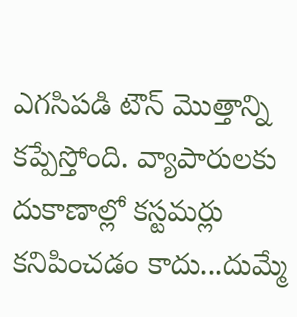ఎగసిపడి టౌన్ మొత్తాన్ని కప్పేస్తోంది. వ్యాపారులకు దుకాణాల్లో కస్టమర్లు కనిపించడం కాదు...దుమ్మే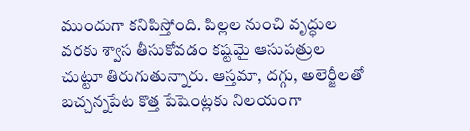ముందుగా కనిపిస్తోంది. పిల్లల నుంచి వృద్ధుల వరకు శ్వాస తీసుకోవడం కష్టమై ఆసుపత్రుల చుట్టూ తిరుగుతున్నారు. ఆస్తమా, దగ్గు, అలెర్జీలతో బచ్చన్నపేట కొత్త పేషెంట్లకు నిలయంగా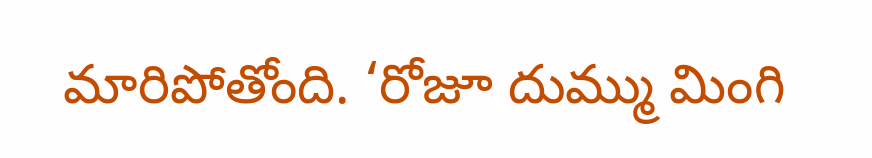మారిపోతోంది. ‘రోజూ దుమ్ము మింగి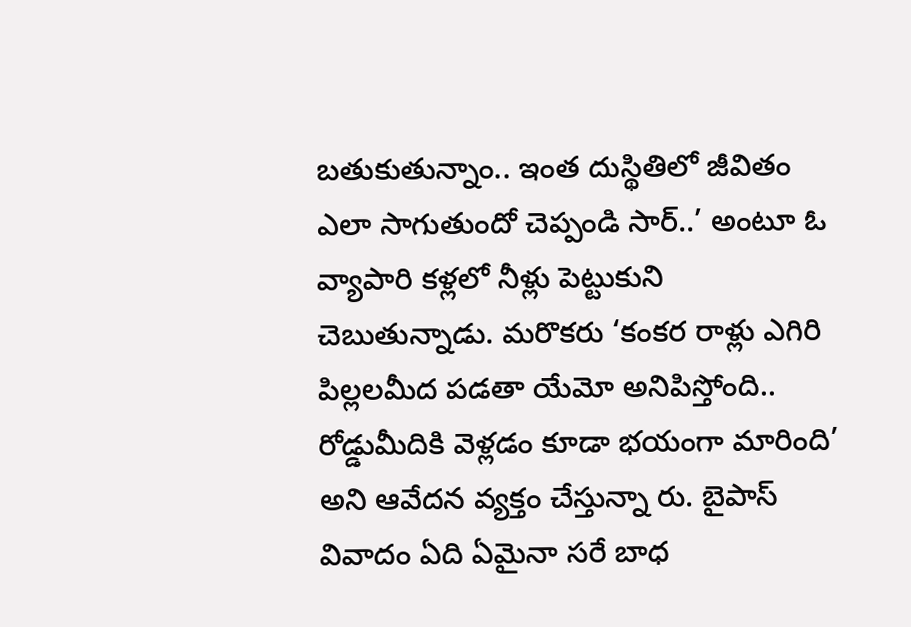బతుకుతున్నాం.. ఇంత దుస్థితిలో జీవితం ఎలా సాగుతుందో చెప్పండి సార్..’ అంటూ ఓ వ్యాపారి కళ్లలో నీళ్లు పెట్టుకుని చెబుతున్నాడు. మరొకరు ‘కంకర రాళ్లు ఎగిరి పిల్లలమీద పడతా యేమో అనిపిస్తోంది.. రోడ్డుమీదికి వెళ్లడం కూడా భయంగా మారింది’ అని ఆవేదన వ్యక్తం చేస్తున్నా రు. బైపాస్ వివాదం ఏది ఏమైనా సరే బాధ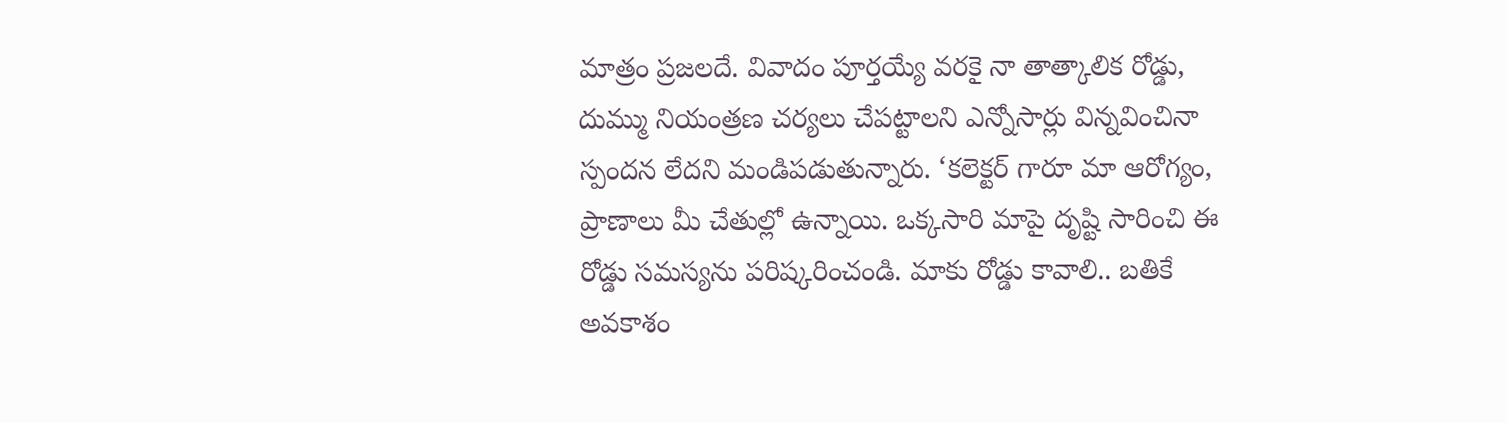మాత్రం ప్రజలదే. వివాదం పూర్తయ్యే వరకై నా తాత్కాలిక రోడ్డు, దుమ్ము నియంత్రణ చర్యలు చేపట్టాలని ఎన్నోసార్లు విన్నవించినా స్పందన లేదని మండిపడుతున్నారు. ‘కలెక్టర్ గారూ మా ఆరోగ్యం, ప్రాణాలు మీ చేతుల్లో ఉన్నాయి. ఒక్కసారి మాపై దృష్టి సారించి ఈ రోడ్డు సమస్యను పరిష్కరించండి. మాకు రోడ్డు కావాలి.. బతికే అవకాశం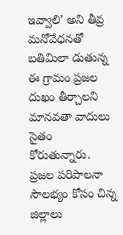ఇవ్వాలి’ అని తీవ్ర మనోవేధనతో బతిమిలా డుతున్న ఈ గ్రామం ప్రజల దుఖం తీర్చాలని మానవతా వాదులు సైతం కోరుతున్నారు. ప్రజల పరిపాలనా సౌలభ్యం కోసం చిన్న జిల్లాలు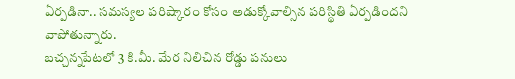ఏర్పడినా.. సమస్యల పరిష్కారం కోసం అడుక్కోవాల్సిన పరిస్థితి ఏర్పడిందని వాపోతున్నారు.
బచ్చన్నపేటలో 3 కి.మీ. మేర నిలిచిన రోడ్డు పనులు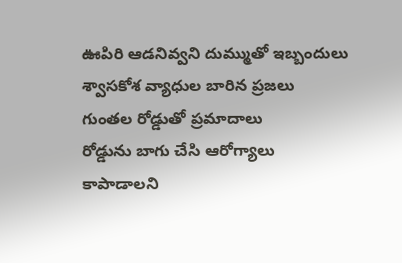ఊపిరి ఆడనివ్వని దుమ్ముతో ఇబ్బందులు
శ్వాసకోశ వ్యాధుల బారిన ప్రజలు
గుంతల రోడ్డుతో ప్రమాదాలు
రోడ్డును బాగు చేసి ఆరోగ్యాలు
కాపాడాలని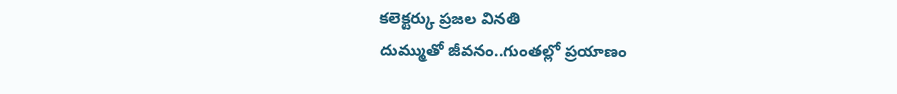కలెక్టర్కు ప్రజల వినతి
దుమ్ముతో జీవనం..గుంతల్లో ప్రయాణం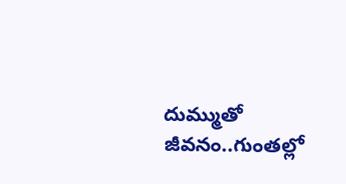దుమ్ముతో జీవనం..గుంతల్లో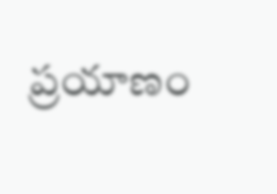ప్రయాణం